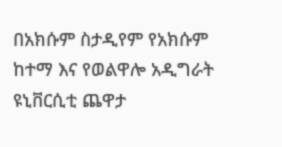በአክሱም ስታዲየም የአክሱም ከተማ እና የወልዋሎ አዲግራት ዩኒቨርሲቲ ጨዋታ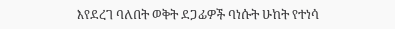እየደረገ ባለበት ወቅት ደጋፊዎች ባነሱት ሁከት የተነሳ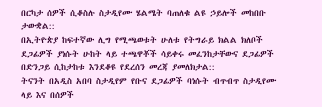በርካታ ሰዎች ሲቆስሉ ስታዲየሙ ሄልሜት ባጠለቁ ልዩ ኃይሎች መከበቡ ታውቋል::
በኢትዮጵያ ከፍተኛው ሊግ የሚጫወቱት ሁለቱ የትግራይ ክልል ክለቦች ደጋፊዎች ያነሱት ሁከት ላይ ተጫዋቾች ሳይቀሩ መፈንከታቸውና ደጋፊዎች በድንጋይ ሲከታከቱ እንደቆዩ የደረሰን መረጃ ያመለክታል::
ትናንት በአዲስ አበባ ስታዲየም የቡና ደጋፊዎች ባነሱት ብጥብጥ ስታዲየሙ ላይ እና በሰዎች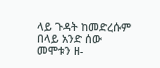ላይ ጉዳት ከመድረሱም በላይ አንድ ሰው መሞቱን ዘ-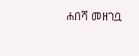ሐበሻ መዘገቧ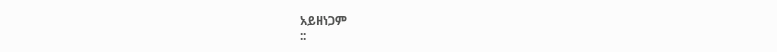አይዘነጋም
::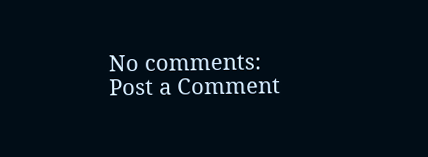No comments:
Post a Comment